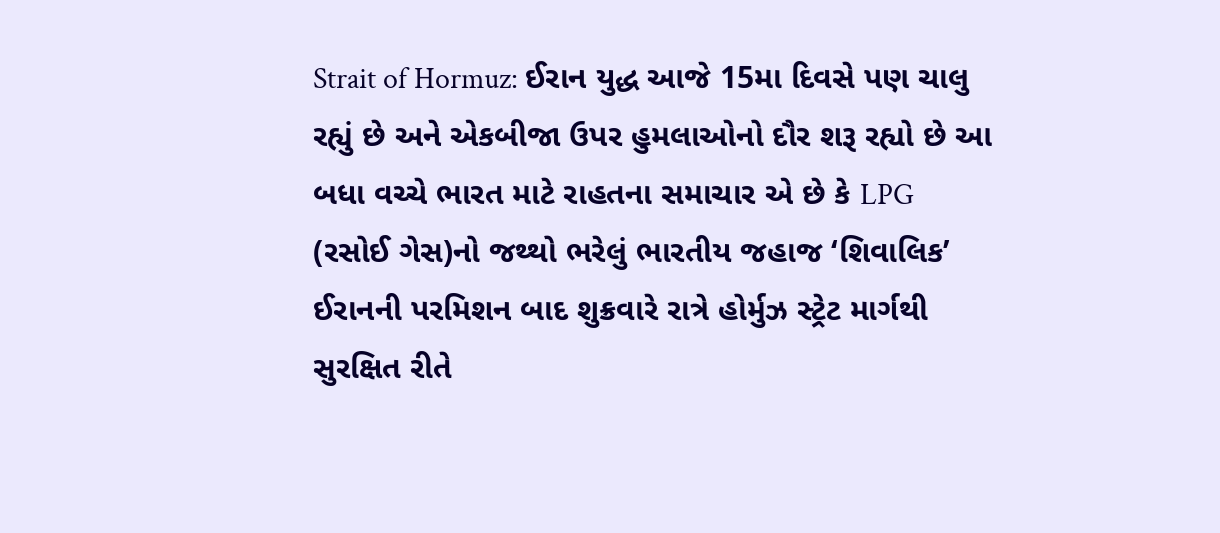Strait of Hormuz: ઈરાન યુદ્ધ આજે 15મા દિવસે પણ ચાલુ રહ્યું છે અને એકબીજા ઉપર હુમલાઓનો દૌર શરૂ રહ્યો છે આ બધા વચ્ચે ભારત માટે રાહતના સમાચાર એ છે કે LPG (રસોઈ ગેસ)નો જથ્થો ભરેલું ભારતીય જહાજ ‘શિવાલિક’ ઈરાનની પરમિશન બાદ શુક્રવારે રાત્રે હોર્મુઝ સ્ટ્રેટ માર્ગથી સુરક્ષિત રીતે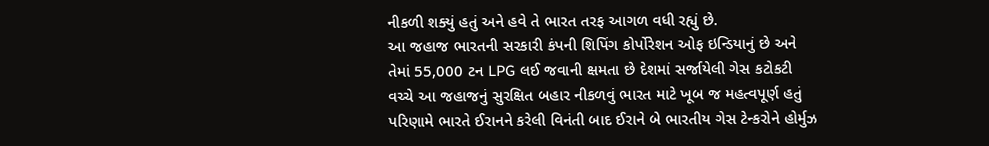નીકળી શક્યું હતું અને હવે તે ભારત તરફ આગળ વધી રહ્યું છે.
આ જહાજ ભારતની સરકારી કંપની શિપિંગ કોર્પોરેશન ઓફ ઇન્ડિયાનું છે અને તેમાં 55,000 ટન LPG લઈ જવાની ક્ષમતા છે દેશમાં સર્જાયેલી ગેસ કટોકટી વચ્ચે આ જહાજનું સુરક્ષિત બહાર નીકળવું ભારત માટે ખૂબ જ મહત્વપૂર્ણ હતું પરિણામે ભારતે ઈરાનને કરેલી વિનંતી બાદ ઈરાને બે ભારતીય ગેસ ટેન્કરોને હોર્મુઝ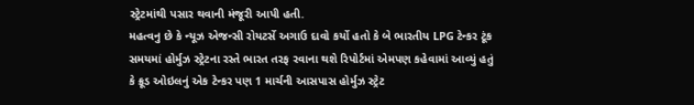સ્ટ્રેટમાંથી પસાર થવાની મંજૂરી આપી હતી.
મહત્વનુ છે કે ન્યૂઝ એજન્સી રોયટર્સે અગાઉ દાવો કર્યો હતો કે બે ભારતીય LPG ટેન્કર ટૂંક સમયમાં હોર્મુઝ સ્ટ્રેટના રસ્તે ભારત તરફ રવાના થશે રિપોર્ટમાં એમપણ કહેવામાં આવ્યું હતું કે ક્રૂડ ઓઇલનું એક ટેન્કર પણ 1 માર્ચની આસપાસ હોર્મુઝ સ્ટ્રેટ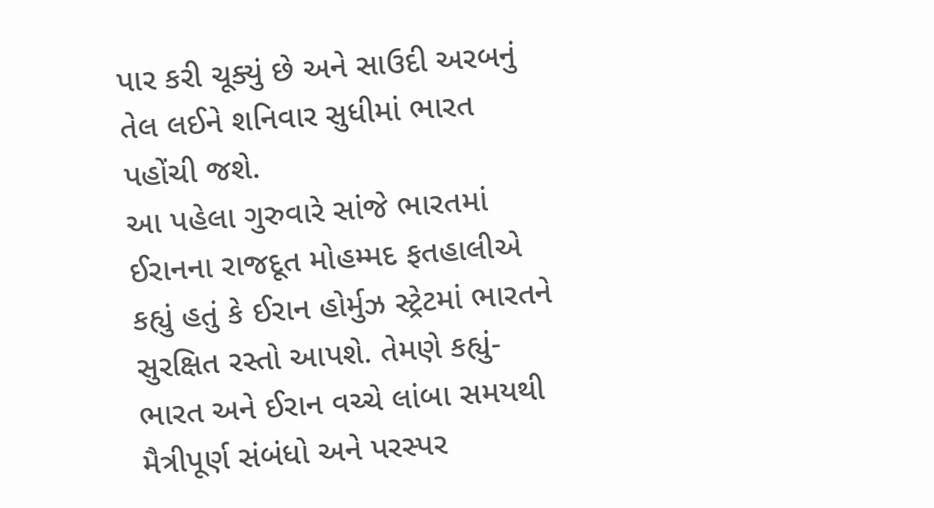પાર કરી ચૂક્યું છે અને સાઉદી અરબનું તેલ લઈને શનિવાર સુધીમાં ભારત પહોંચી જશે.
આ પહેલા ગુરુવારે સાંજે ભારતમાં ઈરાનના રાજદૂત મોહમ્મદ ફતહાલીએ કહ્યું હતું કે ઈરાન હોર્મુઝ સ્ટ્રેટમાં ભારતને સુરક્ષિત રસ્તો આપશે. તેમણે કહ્યું- ભારત અને ઈરાન વચ્ચે લાંબા સમયથી મૈત્રીપૂર્ણ સંબંધો અને પરસ્પર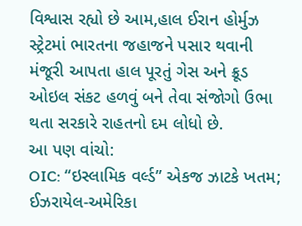વિશ્વાસ રહ્યો છે આમ,હાલ ઈરાન હોર્મુઝ સ્ટ્રેટમાં ભારતના જહાજને પસાર થવાની મંજૂરી આપતા હાલ પૂરતું ગેસ અને ક્રૂડ ઓઇલ સંકટ હળવું બને તેવા સંજોગો ઉભા થતા સરકારે રાહતનો દમ લોધો છે.
આ પણ વાંચો:
OIC: “ઇસ્લામિક વર્લ્ડ” એકજ ઝાટકે ખતમ; ઈઝરાયેલ-અમેરિકા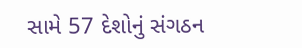સામે 57 દેશોનું સંગઠન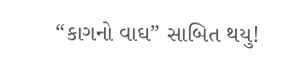“કાગનો વાઘ” સાબિત થયુ!